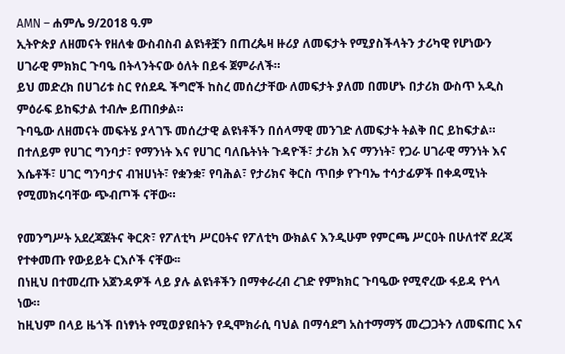AMN – ሐምሌ 9/2018 ዓ.ም
ኢትዮጵያ ለዘመናት የዘለቁ ውስብስብ ልዩነቶቿን በጠረጴዛ ዙሪያ ለመፍታት የሚያስችላትን ታሪካዊ የሆነውን ሀገራዊ ምክክር ጉባዔ በትላንትናው ዕለት በይፋ ጀምራለች።
ይህ መድረክ በሀገሪቱ ስር የሰደዱ ችግሮች ከስረ መሰረታቸው ለመፍታት ያለመ በመሆኑ በታሪክ ውስጥ አዲስ ምዕራፍ ይከፍታል ተብሎ ይጠበቃል።
ጉባዔው ለዘመናት መፍትሄ ያላገኙ መሰረታዊ ልዩነቶችን በሰላማዊ መንገድ ለመፍታት ትልቅ በር ይከፍታል።
በተለይም የሀገር ግንባታ፣ የማንነት እና የሀገር ባለቤትነት ጉዳዮች፣ ታሪክ እና ማንነት፣ የጋራ ሀገራዊ ማንነት እና እሴቶች፣ ሀገር ግንባታና ብዝሀነት፣ የቋንቋ፣ የባሕል፣ የታሪክና ቅርስ ጥበቃ የጉባኤ ተሳታፊዎች በቀዳሚነት የሚመክሩባቸው ጭብጦች ናቸው።

የመንግሥት አደረጃጀትና ቅርጽ፣ የፖለቲካ ሥርዐትና የፖለቲካ ውክልና እንዲሁም የምርጫ ሥርዐት በሁለተኛ ደረጃ የተቀመጡ የውይይት ርእሶች ናቸው፡፡
በነዚህ በተመረጡ አጀንዳዎች ላይ ያሉ ልዩነቶችን በማቀራረብ ረገድ የምክክር ጉባዔው የሚኖረው ፋይዳ የጎላ ነው።
ከዚህም በላይ ዜጎች በነፃነት የሚወያዩበትን የዲሞክራሲ ባህል በማሳደግ አስተማማኝ መረጋጋትን ለመፍጠር እና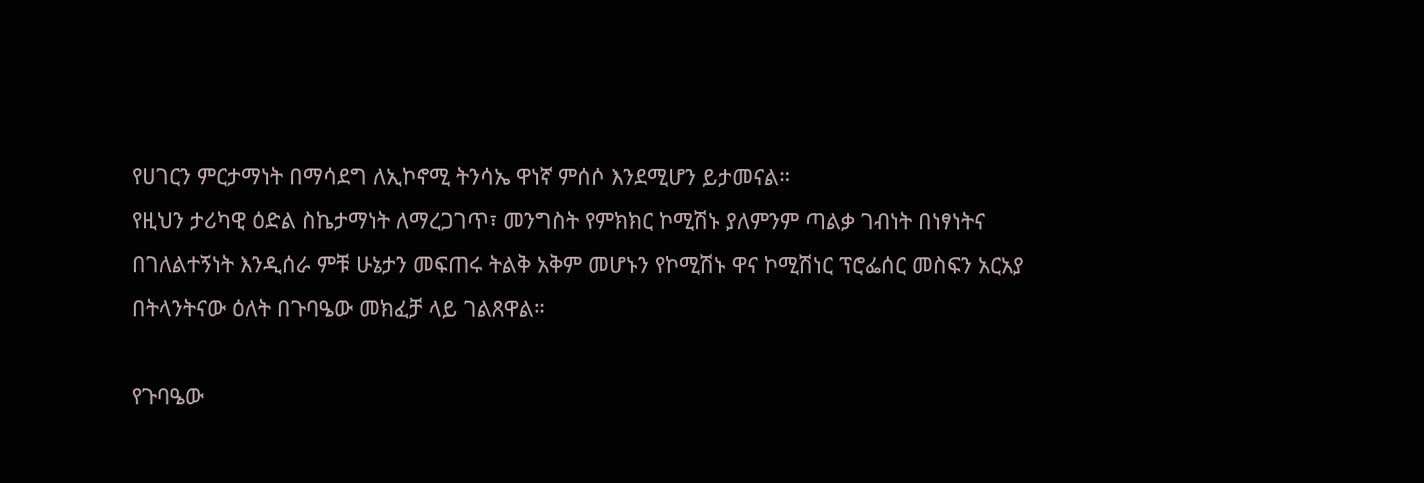የሀገርን ምርታማነት በማሳደግ ለኢኮኖሚ ትንሳኤ ዋነኛ ምሰሶ እንደሚሆን ይታመናል።
የዚህን ታሪካዊ ዕድል ስኬታማነት ለማረጋገጥ፣ መንግስት የምክክር ኮሚሽኑ ያለምንም ጣልቃ ገብነት በነፃነትና በገለልተኝነት እንዲሰራ ምቹ ሁኔታን መፍጠሩ ትልቅ አቅም መሆኑን የኮሚሽኑ ዋና ኮሚሽነር ፕሮፌሰር መስፍን አርአያ በትላንትናው ዕለት በጉባዔው መክፈቻ ላይ ገልጸዋል።

የጉባዔው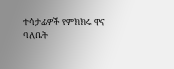ተሳታፊዎች የምክክሩ ዋና ባለቤት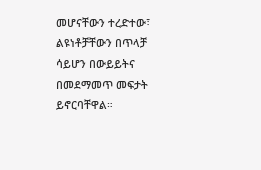መሆናቸውን ተረድተው፣ ልዩነቶቻቸውን በጥላቻ ሳይሆን በውይይትና በመደማመጥ መፍታት ይኖርባቸዋል።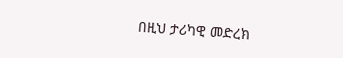በዚህ ታሪካዊ መድረክ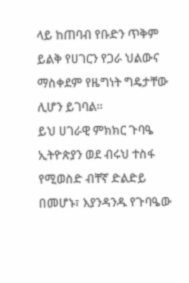ላይ ከጠባብ የቡድን ጥቅም ይልቅ የሀገርን የጋራ ህልውና ማስቀደም የዜግነት ግዴታቸው ሊሆን ይገባል።
ይህ ሀገራዊ ምክክር ጉባዔ ኢትዮጵያን ወደ ብሩህ ተስፋ የሚወስድ ብቸኛ ድልድይ በመሆኑ፣ እያንዳንዱ የጉባዔው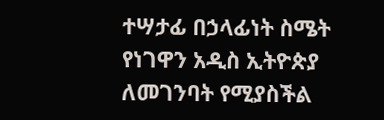ተሣታፊ በኃላፊነት ስሜት የነገዋን አዲስ ኢትዮጵያ ለመገንባት የሚያስችል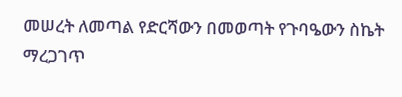መሠረት ለመጣል የድርሻውን በመወጣት የጉባዔውን ስኬት ማረጋገጥ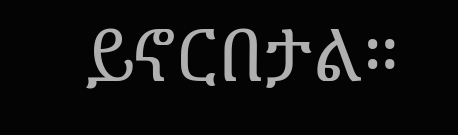ይኖርበታል።